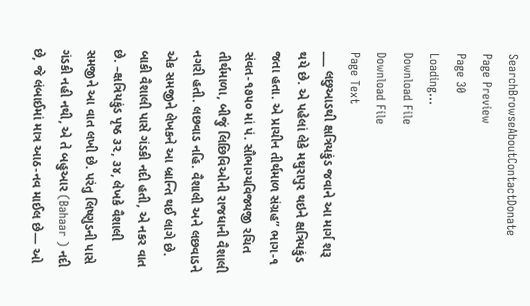SearchBrowseAboutContactDonate
Page Preview
Page 30
Loading...
Download File
Download File
Page Text
___ લછુઆડથી ક્ષત્રિયકુંડ જવાને આ માર્ગ શરૂ થયે છે. એ પહેલાં લેકે મથુરાપુર થઇને ક્ષત્રિયકુંડ જતા હતા. એ પ્રાચીન તીર્થમાળ સંગ્રહ” ભાગ-૧ સંવત-૧૭૫૦ માં પં. સૌભાગ્યવિજ્યજી રચિત તીર્થમાળા, બીજું લિછિવિઓની રાજધાની વૈશાલી નગરી હતી. લછવાડ નહિ. વૈશાલી અને લછવાડને એક સમજીને લેખકને આ બ્રાન્તિ થઈ લાગે છે. બાકી વૈશાલી પાસે ગંડકી નદી હતી, એ નકર વાત છે. –ક્ષત્રિયકુંડ પૃષ્ઠ ૩૨, ૩૪, લેખકે વૈશાલી સમજીને આ વાત લખી છે. પરંતુ લિષ્ણુડની પાસે ગંડકી નહી નથી, એ તે બહુઆર (Bahaar ) નદી છે, જે લંબાઈમાં માત્ર આઠ-નવ માઈલ છે— ઓ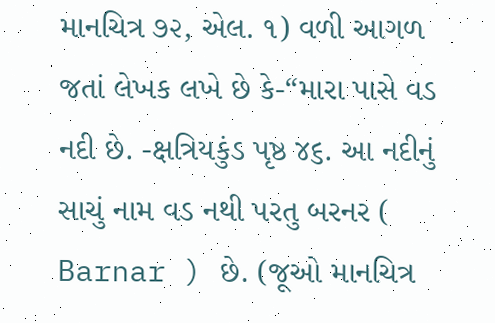માનચિત્ર ૭૨, એલ. ૧) વળી આગળ જતાં લેખક લખે છે કે-“મારા પાસે વડ નદી છે. -ક્ષત્રિયકુંડ પૃષ્ઠ ૪૬. આ નદીનું સાચું નામ વડ નથી પરતુ બરનર ( Barnar ) છે. (જૂઓ માનચિત્ર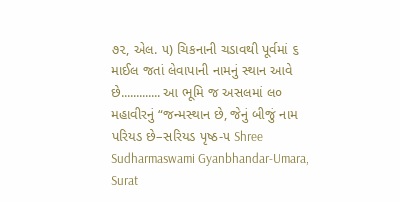૭૨, એલ. ૫) ચિકનાની ચડાવથી પૂર્વમાં ૬ માઈલ જતાં લેવાપાની નામનું સ્થાન આવે છે............. આ ભૂમિ જ અસલમાં લ૦ મહાવીરનું “જન્મસ્થાન છે, જેનું બીજું નામ પરિયડ છે–સરિયડ પૃષ્ઠ-૫ Shree Sudharmaswami Gyanbhandar-Umara, Surat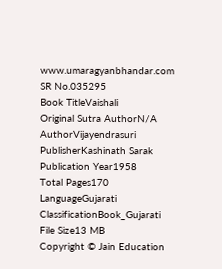www.umaragyanbhandar.com
SR No.035295
Book TitleVaishali
Original Sutra AuthorN/A
AuthorVijayendrasuri
PublisherKashinath Sarak
Publication Year1958
Total Pages170
LanguageGujarati
ClassificationBook_Gujarati
File Size13 MB
Copyright © Jain Education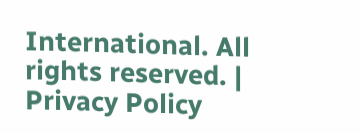International. All rights reserved. | Privacy Policy